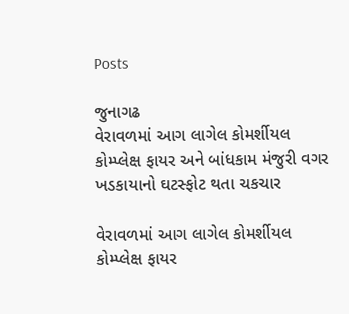Posts

જુનાગઢ
વેરાવળમાં આગ લાગેલ કોમર્શીયલ કોમ્પ્લેક્ષ ફાયર અને બાંધકામ મંજુરી વગર ખડકાયાનો ઘટસ્ફોટ થતા ચકચાર

વેરાવળમાં આગ લાગેલ કોમર્શીયલ કોમ્પ્લેક્ષ ફાયર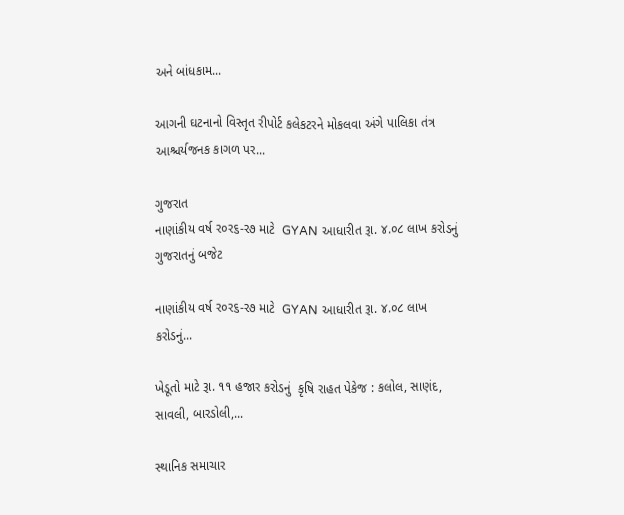અને બાંધકામ...

આગની ઘટનાનો વિસ્તૃત રીપોર્ટ કલેકટરને મોકલવા અંગે પાલિકા તંત્ર આશ્ચર્યજનક કાગળ પર...

ગુજરાત
નાણાંકીય વર્ષ ર૦ર૬-ર૭ માટે  GYAN આધારીત રૂા. ૪.૦૮ લાખ કરોડનું ગુજરાતનું બજેટ

નાણાંકીય વર્ષ ર૦ર૬-ર૭ માટે  GYAN આધારીત રૂા. ૪.૦૮ લાખ કરોડનું...

ખેડૂતો માટે રૂા. ૧૧ હજાર કરોડનું  કૃષિ રાહત પેકેજ : કલોલ, સાણંદ, સાવલી, બારડોલી,...

સ્થાનિક સમાચાર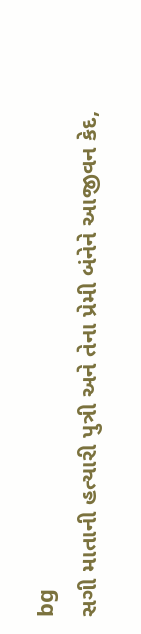bg
સગી માતાની હત્યારી પુત્રી અને તેના પ્રેમી બંનેને આજીવન કેદ,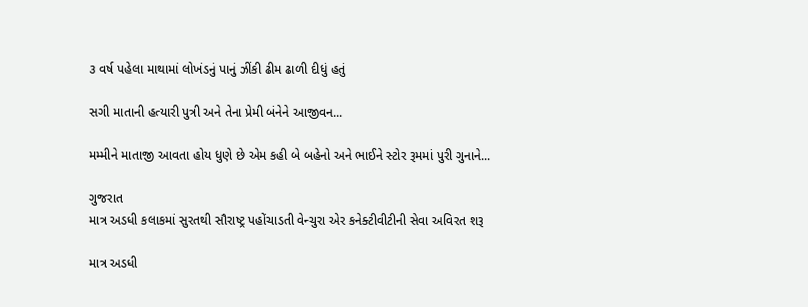૩ વર્ષ પહેલા માથામાં લોખંડનું પાનું ઝીંકી ઢીમ ઢાળી દીધું હતું

સગી માતાની હત્યારી પુત્રી અને તેના પ્રેમી બંનેને આજીવન...

મમ્મીને માતાજી આવતા હોય ધુણે છે એમ કહી બે બહેનો અને ભાઈને સ્ટોર રૂમમાં પુરી ગુનાને...

ગુજરાત
માત્ર અડધી કલાકમાં સુરતથી સૌરાષ્ટ્ર પહોંચાડતી વેન્ચુરા એર કનેક્ટીવીટીની સેવા અવિરત શરૂ

માત્ર અડધી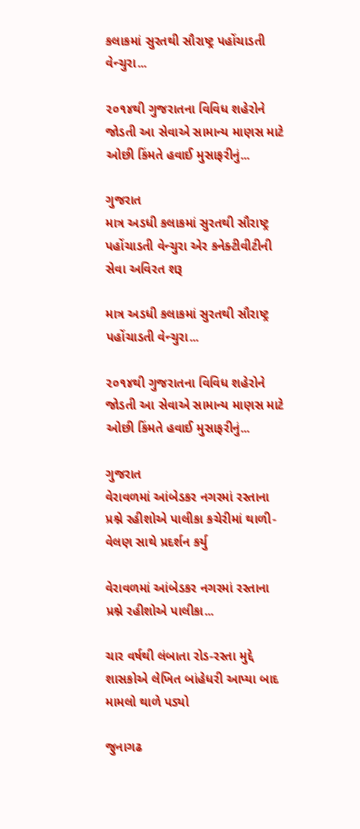કલાકમાં સુરતથી સૌરાષ્ટ્ર પહોંચાડતી વેન્ચુરા...

૨૦૧૪થી ગુજરાતના વિવિધ શહેરોને જોડતી આ સેવાએ સામાન્ય માણસ માટે ઓછી કિંમતે હવાઈ મુસાફરીનું...

ગુજરાત
માત્ર અડધી કલાકમાં સુરતથી સૌરાષ્ટ્ર પહોંચાડતી વેન્ચુરા એર કનેક્ટીવીટીની સેવા અવિરત શરૂ

માત્ર અડધી કલાકમાં સુરતથી સૌરાષ્ટ્ર પહોંચાડતી વેન્ચુરા...

૨૦૧૪થી ગુજરાતના વિવિધ શહેરોને જોડતી આ સેવાએ સામાન્ય માણસ માટે ઓછી કિંમતે હવાઈ મુસાફરીનું...

ગુજરાત
વેરાવળમાં આંબેડકર નગરમાં રસ્તાના પ્રશ્ને રહીશોએ પાલીકા કચેરીમાં થાળી-વેલણ સાથે પ્રદર્શન કર્યુ

વેરાવળમાં આંબેડકર નગરમાં રસ્તાના પ્રશ્ને રહીશોએ પાલીકા...

ચાર વર્ષથી લંબાતા રોડ-રસ્તા મુદ્દે શાસકોએ લેખિત બાંહેધરી આપ્યા બાદ મામલો થાળે પડ્યો

જુનાગઢ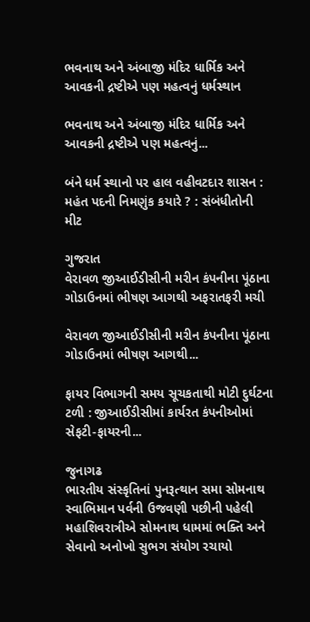ભવનાથ અને અંબાજી મંદિર ધાર્મિક અને આવકની દ્રષ્ટીએ પણ મહત્વનું ધર્મસ્થાન

ભવનાથ અને અંબાજી મંદિર ધાર્મિક અને આવકની દ્રષ્ટીએ પણ મહત્વનું...

બંને ધર્મ સ્થાનો પર હાલ વહીવટદાર શાસન : મહંત પદની નિમણુંક કયારે ? : સંબંધીતોની મીટ

ગુજરાત
વેરાવળ જીઆઈડીસીની મરીન કંપનીના પૂંઠાના ગોડાઉનમાં ભીષણ આગથી અફરાતફરી મચી

વેરાવળ જીઆઈડીસીની મરીન કંપનીના પૂંઠાના ગોડાઉનમાં ભીષણ આગથી...

ફાયર વિભાગની સમય સૂચકતાથી મોટી દુર્ઘટના ટળી : જીઆઈડીસીમાં કાર્યરત કંપનીઓમાં સેફટી-ફાયરની...

જુનાગઢ
ભારતીય સંસ્કૃતિનાં પુનરૂત્થાન સમા સોમનાથ સ્વાભિમાન પર્વની ઉજવણી પછીની પહેલી મહાશિવરાત્રીએ સોમનાથ ધામમાં ભક્તિ અને સેવાનો અનોખો સુભગ સંયોગ રચાયો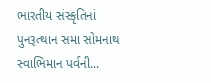ભારતીય સંસ્કૃતિનાં પુનરૂત્થાન સમા સોમનાથ સ્વાભિમાન પર્વની...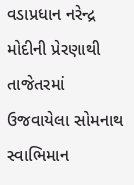વડાપ્રધાન નરેન્દ્ર મોદીની પ્રેરણાથી તાજેતરમાં ઉજવાયેલા સોમનાથ સ્વાભિમાન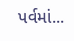પર્વમાં...